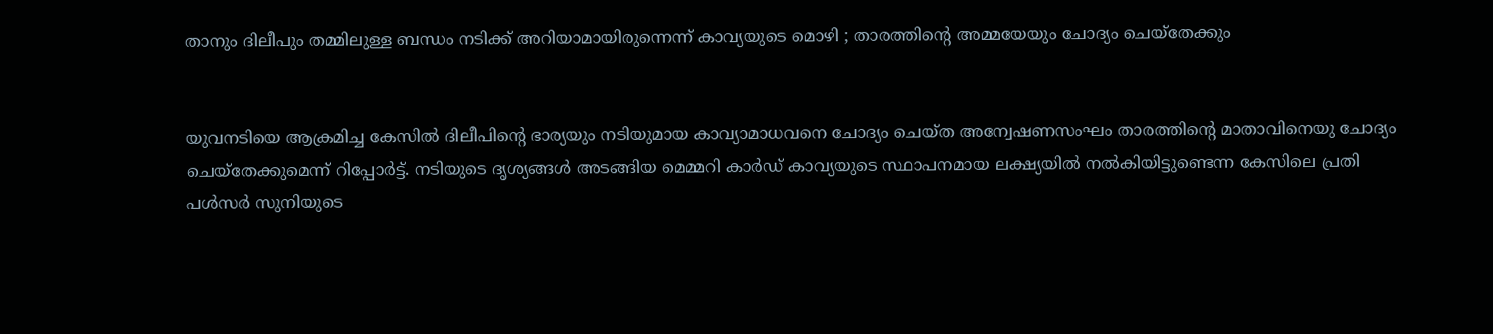താനും ദിലീപും തമ്മിലുള്ള ബന്ധം നടിക്ക് അറിയാമായിരുന്നെന്ന് കാവ്യയുടെ മൊഴി ; താരത്തിന്റെ അമ്മയേയും ചോദ്യം ചെയ്തേക്കും


യുവനടിയെ ആക്രമിച്ച കേസില്‍ ദിലീപിന്റെ ഭാര്യയും നടിയുമായ കാവ്യാമാധവനെ ചോദ്യം ചെയ്ത അന്വേഷണസംഘം താരത്തിന്റെ മാതാവിനെയു ചോദ്യം ചെയ്തേക്കുമെന്ന് റിപ്പോര്‍ട്ട്. നടിയുടെ ദൃശ്യങ്ങള്‍ അടങ്ങിയ മെമ്മറി കാര്‍ഡ് കാവ്യയുടെ സ്ഥാപനമായ ലക്ഷ്യയില്‍ നല്‍കിയിട്ടുണ്ടെന്ന കേസിലെ പ്രതി പള്‍സര്‍ സുനിയുടെ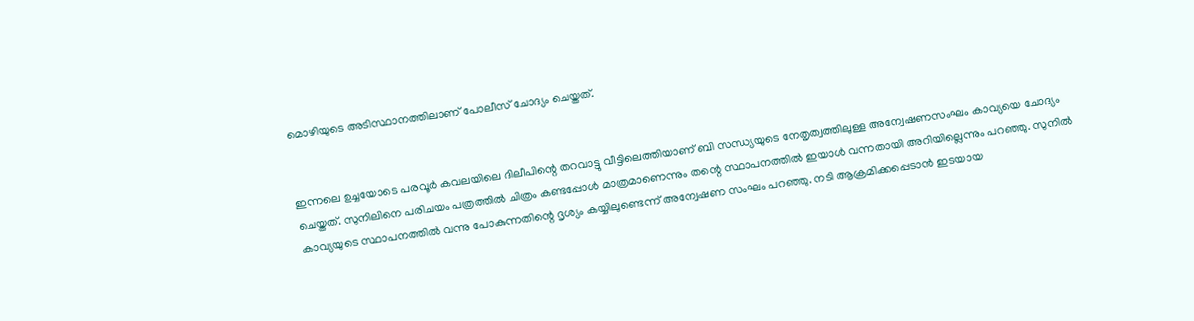മൊഴിയുടെ അടിസ്ഥാനത്തിലാണ് പോലീസ് ചോദ്യം ചെയ്തത്.


ഇന്നലെ ഉച്ചയോടെ പരവൂര്‍ കവലയിലെ ദിലീപിന്റെ തറവാട്ടു വീട്ടിലെത്തിയാണ് ബി സന്ധ്യയുടെ നേതൃത്വത്തിലുള്ള അന്വേഷണസംഘം കാവ്യയെ ചോദ്യം ചെയ്തത്. സുനിലിനെ പരിചയം പത്രത്തില്‍ ചിത്രം കണ്ടപ്പോള്‍ മാത്രമാണെന്നും തന്റെ സ്ഥാപനത്തില്‍ ഇയാള്‍ വന്നതായി അറിയില്ലെന്നും പറഞ്ഞു. സുനില്‍ കാവ്യയുടെ സ്ഥാപനത്തില്‍ വന്നു പോകുന്നതിന്റെ ദൃശ്യം കയ്യിലുണ്ടെന്ന് അന്വേഷണ സംഘം പറഞ്ഞു. നടി ആക്രമിക്കപ്പെടാന്‍ ഇടയായ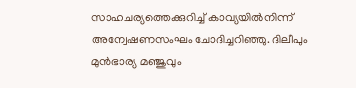സാഹചര്യത്തെക്കുറിച്ച്‌ കാവ്യയില്‍നിന്ന് അന്വേഷണസംഘം ചോദിച്ചറിഞ്ഞു. ദിലീപും മുന്‍ഭാര്യ മഞ്ജുവും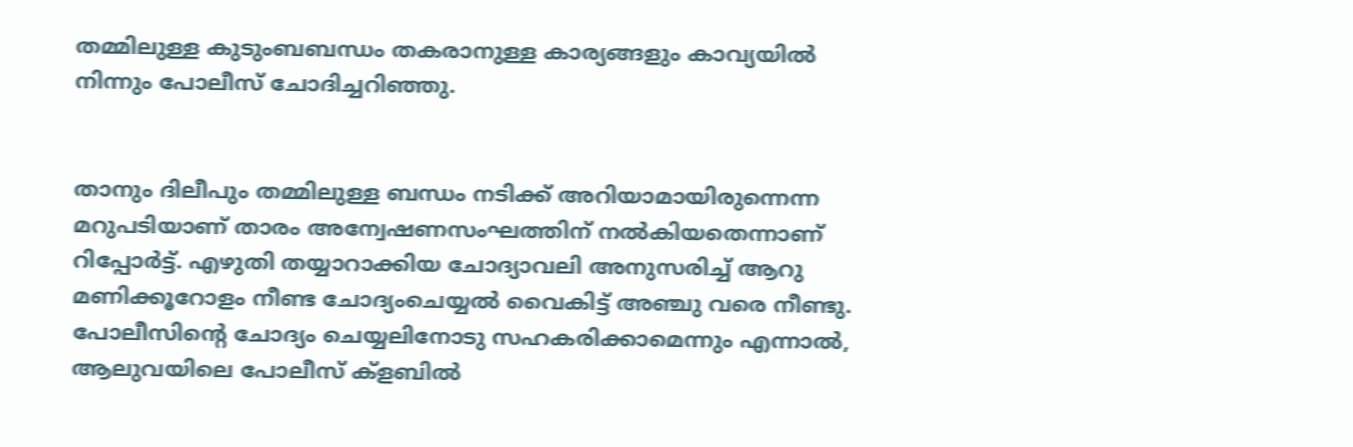തമ്മിലുള്ള കുടുംബബന്ധം തകരാനുള്ള കാര്യങ്ങളും കാവ്യയില്‍ നിന്നും പോലീസ് ചോദിച്ചറിഞ്ഞു.


താനും ദിലീപും തമ്മിലുള്ള ബന്ധം നടിക്ക് അറിയാമായിരുന്നെന്ന മറുപടിയാണ് താരം അന്വേഷണസംഘത്തിന് നല്‍കിയതെന്നാണ് റിപ്പോര്‍ട്ട്. എഴുതി തയ്യാറാക്കിയ ചോദ്യാവലി അനുസരിച്ച്‌ ആറു മണിക്കൂറോളം നീണ്ട ചോദ്യംചെയ്യല്‍ വൈകിട്ട് അഞ്ചു വരെ നീണ്ടു. പോലീസിന്റെ ചോദ്യം ചെയ്യലിനോടു സഹകരിക്കാമെന്നും എന്നാല്‍, ആലുവയിലെ പോലീസ് ക്ളബില്‍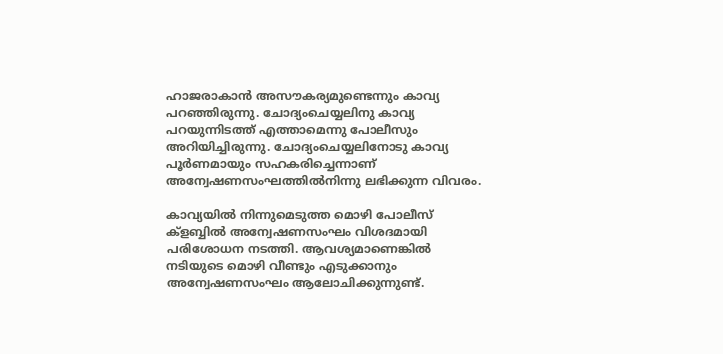ഹാജരാകാന്‍ അസൗകര്യമുണ്ടെന്നും കാവ്യ പറഞ്ഞിരുന്നു. ചോദ്യംചെയ്യലിനു കാവ്യ പറയുന്നിടത്ത് എത്താമെന്നു പോലീസും അറിയിച്ചിരുന്നു. ചോദ്യംചെയ്യലിനോടു കാവ്യ പൂര്‍ണമായും സഹകരിച്ചെന്നാണ് അന്വേഷണസംഘത്തില്‍നിന്നു ലഭിക്കുന്ന വിവരം.

കാവ്യയില്‍ നിന്നുമെടുത്ത മൊഴി പോലീസ് ക്ളബ്ബില്‍ അന്വേഷണസംഘം വിശദമായി പരിശോധന നടത്തി. ആവശ്യമാണെങ്കില്‍ നടിയുടെ മൊഴി വീണ്ടും എടുക്കാനും അന്വേഷണസംഘം ആലോചിക്കുന്നുണ്ട്.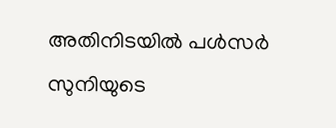അതിനിടയില്‍ പള്‍സര്‍ സുനിയുടെ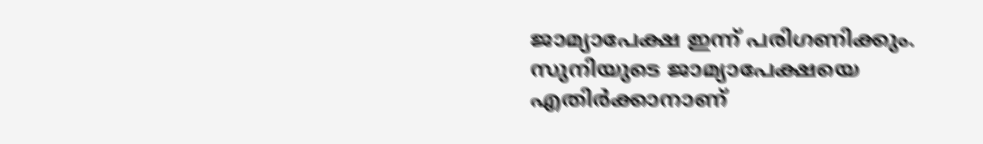ജാമ്യാപേക്ഷ ഇന്ന് പരിഗണിക്കും. സുനിയുടെ ജാമ്യാപേക്ഷയെ എതിര്‍ക്കാനാണ്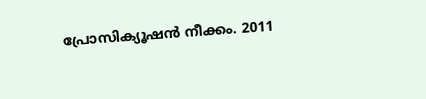പ്രോസിക്യൂഷന്‍ നീക്കം. 2011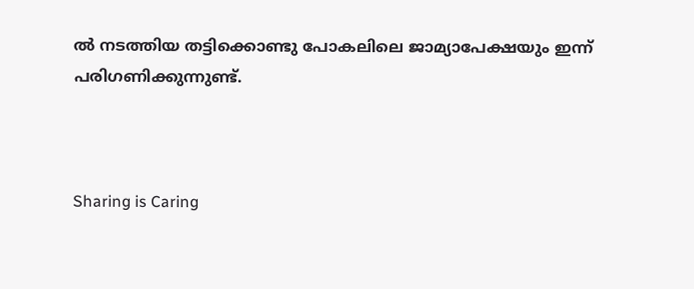ല്‍ നടത്തിയ തട്ടിക്കൊണ്ടു പോകലിലെ ജാമ്യാപേക്ഷയും ഇന്ന് പരിഗണിക്കുന്നുണ്ട്.



Sharing is Caring